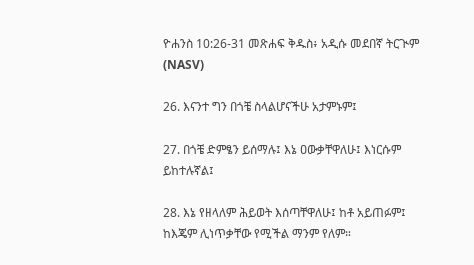ዮሐንስ 10:26-31 መጽሐፍ ቅዱስ፥ አዲሱ መደበኛ ትርጒም (NASV)

26. እናንተ ግን በጎቼ ስላልሆናችሁ አታምኑም፤

27. በጎቼ ድምፄን ይሰማሉ፤ እኔ ዐውቃቸዋለሁ፤ እነርሱም ይከተሉኛል፤

28. እኔ የዘላለም ሕይወት እሰጣቸዋለሁ፤ ከቶ አይጠፉም፤ ከእጄም ሊነጥቃቸው የሚችል ማንም የለም።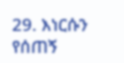29. እነርሱን የሰጠኝ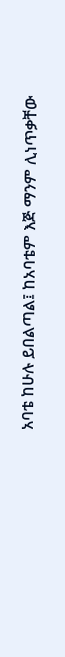አባቴ ከሁሉ ይበልጣል፤ ከአባቴም እጅ ማንም ሊነጥቃቸው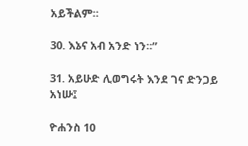አይችልም።

30. እኔና አብ አንድ ነን።”

31. አይሁድ ሊወግሩት እንደ ገና ድንጋይ አነሡ፤

ዮሐንስ 10